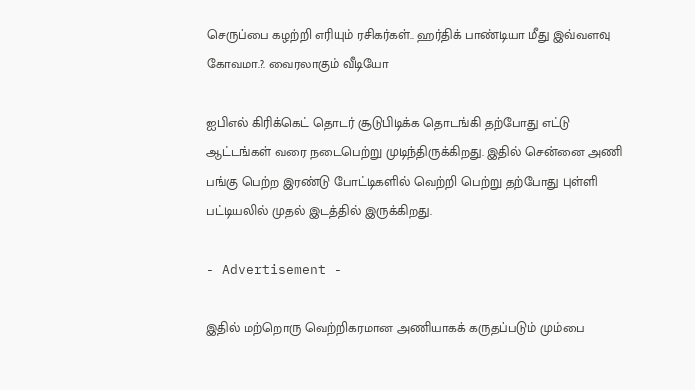செருப்பை கழற்றி எரியும் ரசிகர்கள்.. ஹர்திக் பாண்டியா மீது இவ்வளவு கோவமா.?. வைரலாகும் வீடியோ

ஐபிஎல் கிரிக்கெட் தொடர் சூடுபிடிக்க தொடங்கி தற்போது எட்டு ஆட்டங்கள் வரை நடைபெற்று முடிந்திருக்கிறது. இதில் சென்னை அணி பங்கு பெற்ற இரண்டு போட்டிகளில் வெற்றி பெற்று தற்போது புள்ளி பட்டியலில் முதல் இடத்தில் இருக்கிறது.

- Advertisement -

இதில் மற்றொரு வெற்றிகரமான அணியாகக் கருதப்படும் மும்பை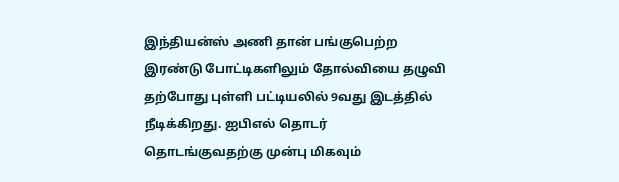இந்தியன்ஸ் அணி தான் பங்குபெற்ற இரண்டு போட்டிகளிலும் தோல்வியை தழுவி தற்போது புள்ளி பட்டியலில் 9வது இடத்தில் நீடிக்கிறது. ஐபிஎல் தொடர் தொடங்குவதற்கு முன்பு மிகவும்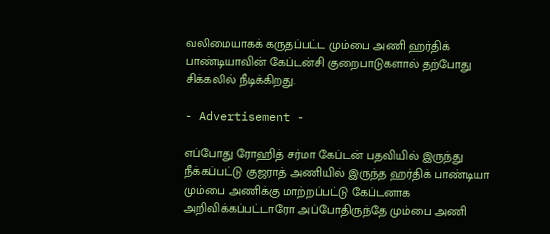வலிமையாகக் கருதப்பட்ட மும்பை அணி ஹர்திக் பாண்டியாவின் கேப்டன்சி குறைபாடுகளால் தற்போது சிக்கலில் நீடிக்கிறது.

- Advertisement -

எப்போது ரோஹித் சர்மா கேப்டன் பதவியில் இருந்து நீக்கப்பட்டு குஜராத் அணியில் இருந்த ஹர்திக் பாண்டியா மும்பை அணிக்கு மாற்றப்பட்டு கேப்டனாக அறிவிக்கப்பட்டாரோ அப்போதிருந்தே மும்பை அணி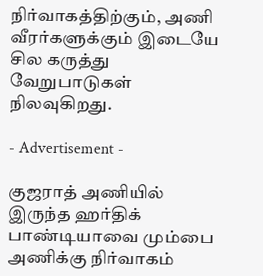நிர்வாகத்திற்கும், அணி வீரர்களுக்கும் இடையே சில கருத்து வேறுபாடுகள் நிலவுகிறது.

- Advertisement -

குஜராத் அணியில் இருந்த ஹர்திக் பாண்டியாவை மும்பை அணிக்கு நிர்வாகம்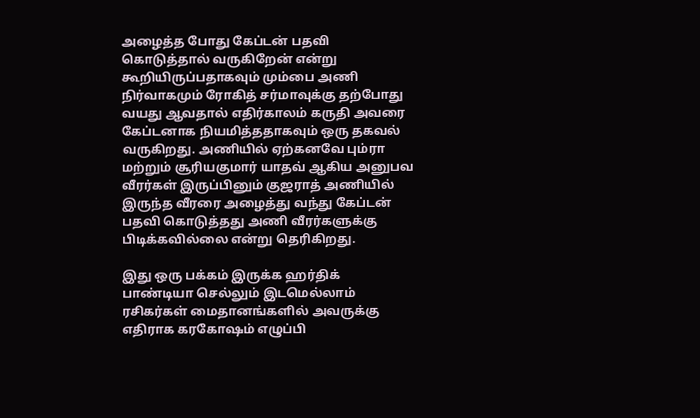அழைத்த போது கேப்டன் பதவி கொடுத்தால் வருகிறேன் என்று கூறியிருப்பதாகவும் மும்பை அணி நிர்வாகமும் ரோகித் சர்மாவுக்கு தற்போது வயது ஆவதால் எதிர்காலம் கருதி அவரை கேப்டனாக நியமித்ததாகவும் ஒரு தகவல் வருகிறது. அணியில் ஏற்கனவே பும்ரா மற்றும் சூரியகுமார் யாதவ் ஆகிய அனுபவ வீரர்கள் இருப்பினும் குஜராத் அணியில் இருந்த வீரரை அழைத்து வந்து கேப்டன் பதவி கொடுத்தது அணி வீரர்களுக்கு பிடிக்கவில்லை என்று தெரிகிறது.

இது ஒரு பக்கம் இருக்க ஹர்திக் பாண்டியா செல்லும் இடமெல்லாம் ரசிகர்கள் மைதானங்களில் அவருக்கு எதிராக கரகோஷம் எழுப்பி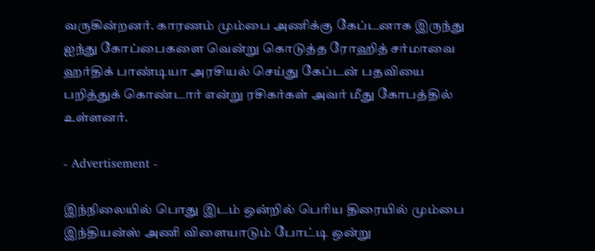வருகின்றனர். காரணம் மும்பை அணிக்கு கேப்டனாக இருந்து ஐந்து கோப்பைகளை வென்று கொடுத்த ரோஹித் சர்மாவை ஹர்திக் பாண்டியா அரசியல் செய்து கேப்டன் பதவியை பறித்துக் கொண்டார் என்று ரசிகர்கள் அவர் மீது கோபத்தில் உள்ளனர்.

- Advertisement -

இந்நிலையில் பொது இடம் ஒன்றில் பெரிய திரையில் மும்பை இந்தியன்ஸ் அணி விளையாடும் போட்டி ஒன்று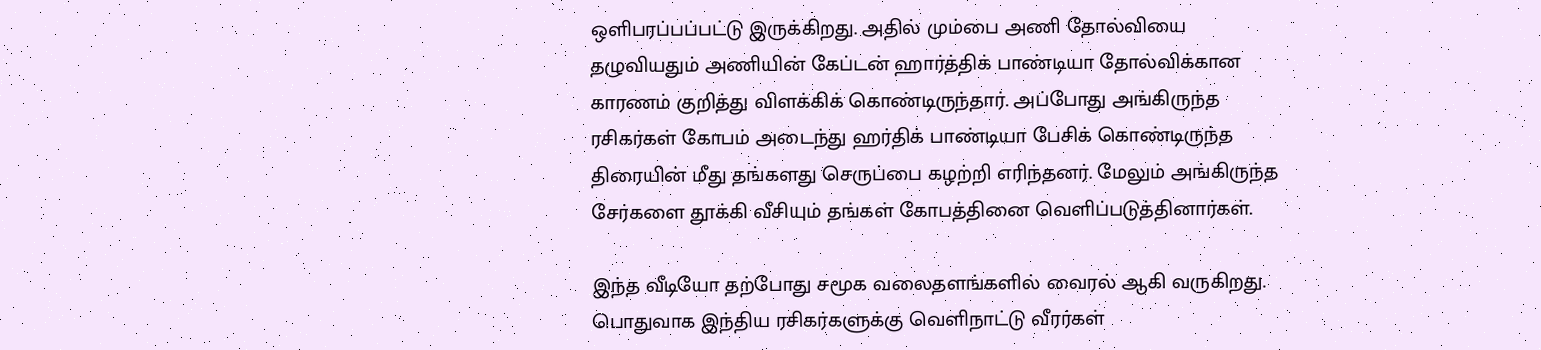ஒளிபரப்பப்பட்டு இருக்கிறது. அதில் மும்பை அணி தோல்வியை தழுவியதும் அணியின் கேப்டன் ஹார்த்திக் பாண்டியா தோல்விக்கான காரணம் குறித்து விளக்கிக் கொண்டிருந்தார். அப்போது அங்கிருந்த ரசிகர்கள் கோபம் அடைந்து ஹர்திக் பாண்டியா பேசிக் கொண்டிருந்த திரையின் மீது தங்களது செருப்பை கழற்றி எரிந்தனர். மேலும் அங்கிருந்த சேர்களை தூக்கி வீசியும் தங்கள் கோபத்தினை வெளிப்படுத்தினார்கள்.

இந்த வீடியோ தற்போது சமூக வலைதளங்களில் வைரல் ஆகி வருகிறது. பொதுவாக இந்திய ரசிகர்களுக்கு வெளிநாட்டு வீரர்கள்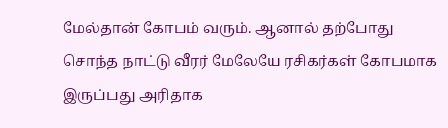மேல்தான் கோபம் வரும். ஆனால் தற்போது சொந்த நாட்டு வீரர் மேலேயே ரசிகர்கள் கோபமாக இருப்பது அரிதாக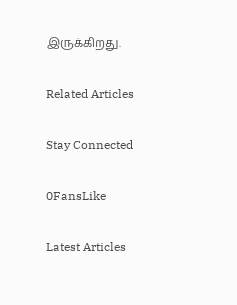இருக்கிறது.

Related Articles

Stay Connected

0FansLike

Latest Articles